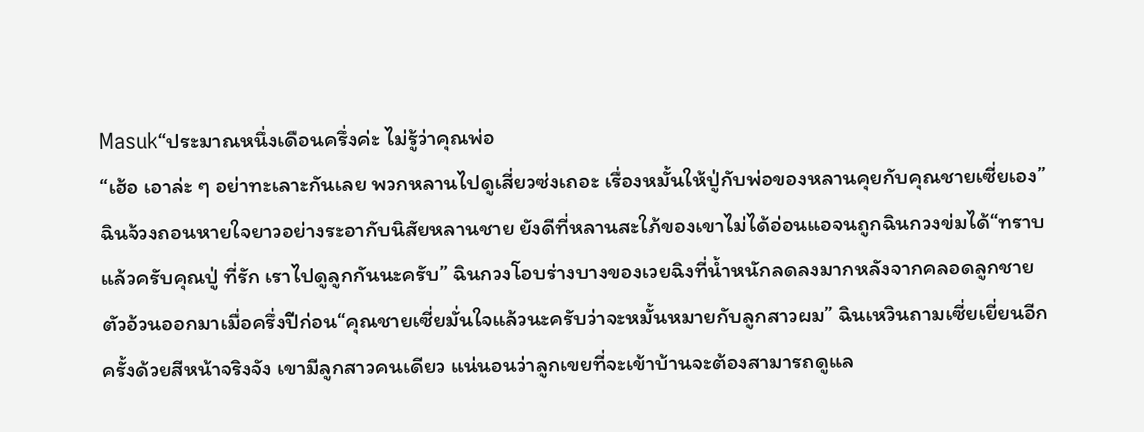Masuk“ประมาณหนึ่งเดือนครึ่งค่ะ ไม่รู้ว่าคุณพ่อ
“เฮ้อ เอาล่ะ ๆ อย่าทะเลาะกันเลย พวกหลานไปดูเสี่ยวซ่งเถอะ เรื่องหมั้นให้ปู่กับพ่อของหลานคุยกับคุณชายเซี่ยเอง” ฉินจ้วงถอนหายใจยาวอย่างระอากับนิสัยหลานชาย ยังดีที่หลานสะใภ้ของเขาไม่ได้อ่อนแอจนถูกฉินกวงข่มได้“ทราบแล้วครับคุณปู่ ที่รัก เราไปดูลูกกันนะครับ” ฉินกวงโอบร่างบางของเวยฉิงที่น้ำหนักลดลงมากหลังจากคลอดลูกชายตัวอ้วนออกมาเมื่อครึ่งปีก่อน“คุณชายเซี่ยมั่นใจแล้วนะครับว่าจะหมั้นหมายกับลูกสาวผม” ฉินเหวินถามเซี่ยเยี่ยนอีกครั้งด้วยสีหน้าจริงจัง เขามีลูกสาวคนเดียว แน่นอนว่าลูกเขยที่จะเข้าบ้านจะต้องสามารถดูแล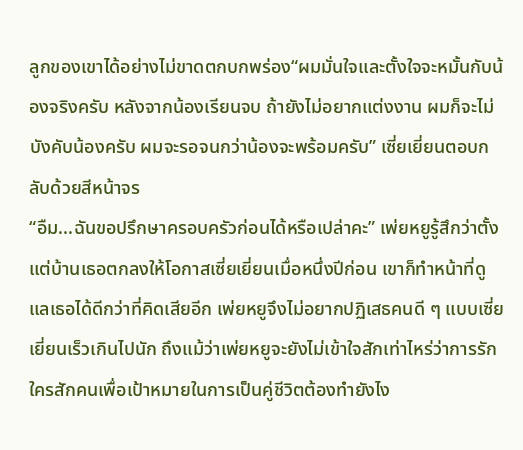ลูกของเขาได้อย่างไม่ขาดตกบกพร่อง“ผมมั่นใจและตั้งใจจะหมั้นกับน้องจริงครับ หลังจากน้องเรียนจบ ถ้ายังไม่อยากแต่งงาน ผมก็จะไม่บังคับน้องครับ ผมจะรอจนกว่าน้องจะพร้อมครับ” เซี่ยเยี่ยนตอบกลับด้วยสีหน้าจร
“อืม...ฉันขอปรึกษาครอบครัวก่อนได้หรือเปล่าคะ” เพ่ยหยูรู้สึกว่าตั้งแต่บ้านเธอตกลงให้โอกาสเซี่ยเยี่ยนเมื่อหนึ่งปีก่อน เขาก็ทำหน้าที่ดูแลเธอได้ดีกว่าที่คิดเสียอีก เพ่ยหยูจึงไม่อยากปฏิเสธคนดี ๆ แบบเซี่ยเยี่ยนเร็วเกินไปนัก ถึงแม้ว่าเพ่ยหยูจะยังไม่เข้าใจสักเท่าไหร่ว่าการรักใครสักคนเพื่อเป้าหมายในการเป็นคู่ชีวิตต้องทำยังไง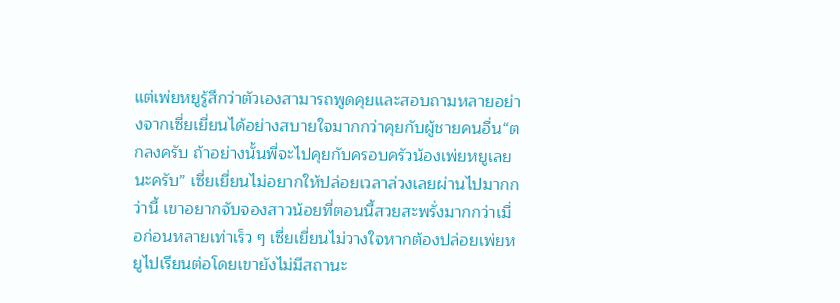แต่เพ่ยหยูรู้สึกว่าตัวเองสามารถพูดคุยและสอบถามหลายอย่างจากเซี่ยเยี่ยนได้อย่างสบายใจมากกว่าคุยกับผู้ชายคนอื่น“ตกลงครับ ถ้าอย่างนั้นพี่จะไปคุยกับครอบครัวน้องเพ่ยหยูเลยนะครับ” เซี่ยเยี่ยนไม่อยากให้ปล่อยเวลาล่วงเลยผ่านไปมากกว่านี้ เขาอยากจับจองสาวน้อยที่ตอนนี้สวยสะพรั่งมากกว่าเมื่อก่อนหลายเท่าเร็ว ๆ เซี่ยเยี่ยนไม่วางใจหากต้องปล่อยเพ่ยหยูไปเรียนต่อโดยเขายังไม่มีสถานะ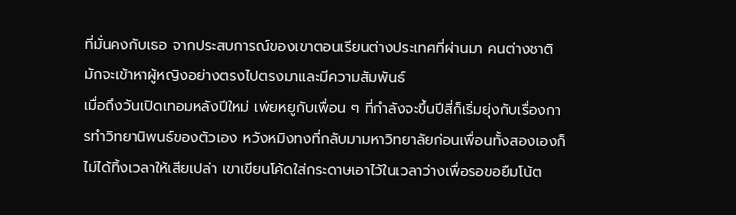ที่มั่นคงกับเธอ จากประสบการณ์ของเขาตอนเรียนต่างประเทศที่ผ่านมา คนต่างชาติมักจะเข้าหาผู้หญิงอย่างตรงไปตรงมาและมีความสัมพันธ์
เมื่อถึงวันเปิดเทอมหลังปีใหม่ เพ่ยหยูกับเพื่อน ๆ ที่กำลังจะขึ้นปีสี่ก็เริ่มยุ่งกับเรื่องการทำวิทยานิพนธ์ของตัวเอง หวังหมิงทงที่กลับมามหาวิทยาลัยก่อนเพื่อนทั้งสองเองก็ไม่ได้ทิ้งเวลาให้เสียเปล่า เขาเขียนโค้ดใส่กระดาษเอาไว้ในเวลาว่างเพื่อรอขอยืมโน้ต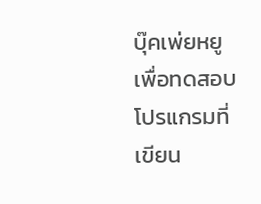บุ๊คเพ่ยหยูเพื่อทดสอบโปรแกรมที่เขียน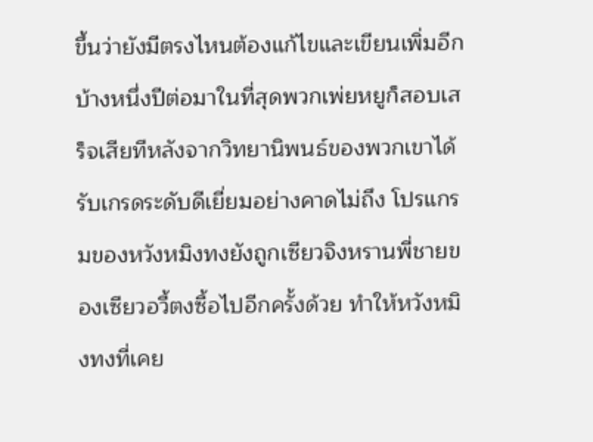ขึ้นว่ายังมีตรงไหนต้องแก้ไขและเขียนเพิ่มอีกบ้างหนึ่งปีต่อมาในที่สุดพวกเพ่ยหยูก็สอบเสร็จเสียทีหลังจากวิทยานิพนธ์ของพวกเขาได้รับเกรดระดับดีเยี่ยมอย่างคาดไม่ถึง โปรแกรมของหวังหมิงทงยังถูกเซียวจิงหรานพี่ชายของเซียวอวี้ตงซื้อไปอีกครั้งด้วย ทำให้หวังหมิงทงที่เคย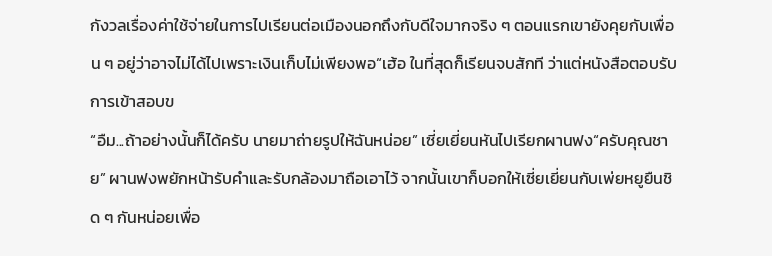กังวลเรื่องค่าใช้จ่ายในการไปเรียนต่อเมืองนอกถึงกับดีใจมากจริง ๆ ตอนแรกเขายังคุยกับเพื่อน ๆ อยู่ว่าอาจไม่ได้ไปเพราะเงินเก็บไม่เพียงพอ“เฮ้อ ในที่สุดก็เรียนจบสักที ว่าแต่หนังสือตอบรับการเข้าสอบข
“อืม...ถ้าอย่างนั้นก็ได้ครับ นายมาถ่ายรูปให้ฉันหน่อย” เซี่ยเยี่ยนหันไปเรียกผานฟง“ครับคุณชาย” ผานฟงพยักหน้ารับคำและรับกล้องมาถือเอาไว้ จากนั้นเขาก็บอกให้เซี่ยเยี่ยนกับเพ่ยหยูยืนชิด ๆ กันหน่อยเพื่อ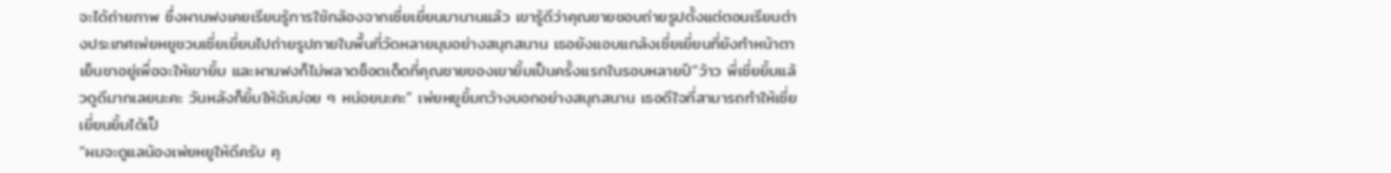จะได้ถ่ายภาพ ซึ่งผานฟงเคยเรียนรู้การใช้กล้องจากเซี่ยเยี่ยนมานานแล้ว เขารู้ดีว่าคุณชายชอบถ่ายรูปตั้งแต่ตอนเรียนต่างประเทศเพ่ยหยูชวนเซี่ยเยี่ยนไปถ่ายรูปภายในพื้นที่วัดหลายมุมอย่างสนุกสนาน เธอยังแอบแกล้งเซี่ยเยี่ยนที่ยังทำหน้าตาเย็นชาอยู่เพื่อจะให้เขายิ้ม และผานฟงก็ไม่พลาดช็อตเด็ดที่คุณชายของเขายิ้มเป็นครั้งแรกในรอบหลายปี“ว้าว พี่เซี่ยยิ้มแล้วดูดีมากเลยนะคะ วันหลังก็ยิ้มให้ฉันบ่อย ๆ หน่อยนะคะ” เพ่ยหยูยิ้มกว้างบอกอย่างสนุกสนาน เธอดีใจที่สามารถทำให้เซี่ยเยี่ยนยิ้มได้เป็
“ผมจะดูแลน้องเพ่ยหยูให้ดีครับ คุ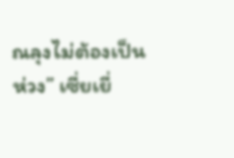ณลุงไม่ต้องเป็นห่วง” เซี่ยเยี่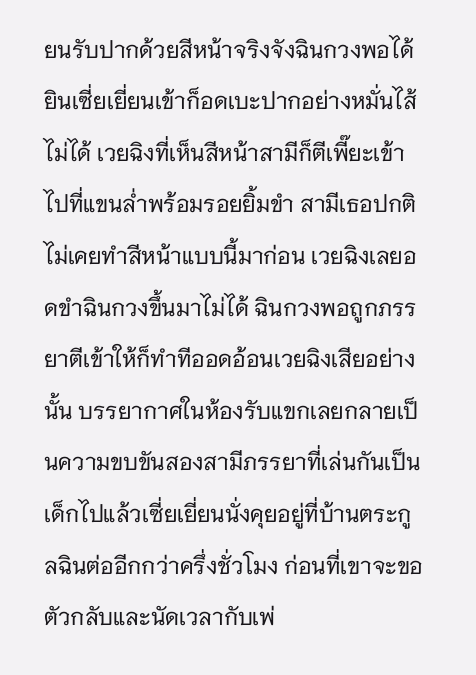ยนรับปากด้วยสีหน้าจริงจังฉินกวงพอได้ยินเซี่ยเยี่ยนเข้าก็อดเบะปากอย่างหมั่นไส้ไม่ได้ เวยฉิงที่เห็นสีหน้าสามีก็ตีเพี๊ยะเข้าไปที่แขนล่ำพร้อมรอยยิ้มขำ สามีเธอปกติไม่เคยทำสีหน้าแบบนี้มาก่อน เวยฉิงเลยอดขำฉินกวงขึ้นมาไม่ได้ ฉินกวงพอถูกภรรยาตีเข้าให้ก็ทำทีออดอ้อนเวยฉิงเสียอย่างนั้น บรรยากาศในห้องรับแขกเลยกลายเป็นความขบขันสองสามีภรรยาที่เล่นกันเป็นเด็กไปแล้วเซี่ยเยี่ยนนั่งคุยอยู่ที่บ้านตระกูลฉินต่ออีกกว่าครึ่งชั่วโมง ก่อนที่เขาจะขอตัวกลับและนัดเวลากับเพ่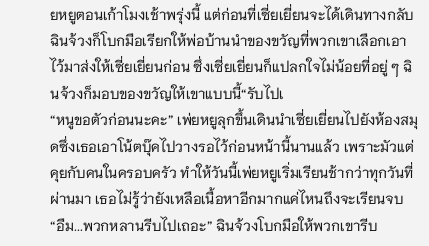ยหยูตอนเก้าโมงเช้าพรุ่งนี้ แต่ก่อนที่เซี่ยเยี่ยนจะได้เดินทางกลับ ฉินจ้วงก็โบกมือเรียกให้พ่อบ้านนำของขวัญที่พวกเขาเลือกเอาไว้มาส่งให้เซี่ยเยี่ยนก่อน ซึ่งเซี่ยเยี่ยนก็แปลกใจไม่น้อยที่อยู่ ๆ ฉินจ้วงก็มอบของขวัญให้เขาแบบนี้“รับไปเ
“หนูขอตัวก่อนนะคะ” เพ่ยหยูลุกขึ้นเดินนำเซี่ยเยี่ยนไปยังห้องสมุดซึ่งเธอเอาโน้ตบุ๊คไปวางรอไว้ก่อนหน้านี้นานแล้ว เพราะมัวแต่คุยกับคนในครอบครัว ทำให้วันนี้เพ่ยหยูเริ่มเรียนช้ากว่าทุกวันที่ผ่านมา เธอไม่รู้ว่ายังเหลือเนื้อหาอีกมากแค่ไหนถึงจะเรียนจบ“อืม...พวกหลานรีบไปเถอะ” ฉินจ้วงโบกมือให้พวกเขารีบ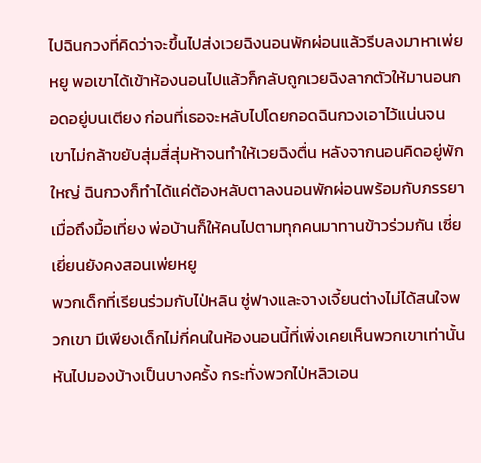ไปฉินกวงที่คิดว่าจะขึ้นไปส่งเวยฉิงนอนพักผ่อนแล้วรีบลงมาหาเพ่ยหยู พอเขาได้เข้าห้องนอนไปแล้วก็กลับถูกเวยฉิงลากตัวให้มานอนกอดอยู่บนเตียง ก่อนที่เธอจะหลับไปโดยกอดฉินกวงเอาไว้แน่นจนเขาไม่กล้าขยับสุ่มสี่สุ่มห้าจนทำให้เวยฉิงตื่น หลังจากนอนคิดอยู่พักใหญ่ ฉินกวงก็ทำได้แค่ต้องหลับตาลงนอนพักผ่อนพร้อมกับภรรยาเมื่อถึงมื้อเที่ยง พ่อบ้านก็ให้คนไปตามทุกคนมาทานข้าวร่วมกัน เซี่ยเยี่ยนยังคงสอนเพ่ยหยู
พวกเด็กที่เรียนร่วมกับไป่หลิน ซู่ฟางและจางเจี้ยนต่างไม่ได้สนใจพวกเขา มีเพียงเด็กไม่กี่คนในห้องนอนนี้ที่เพิ่งเคยเห็นพวกเขาเท่านั้นหันไปมองบ้างเป็นบางครั้ง กระทั่งพวกไป่หลิวเอน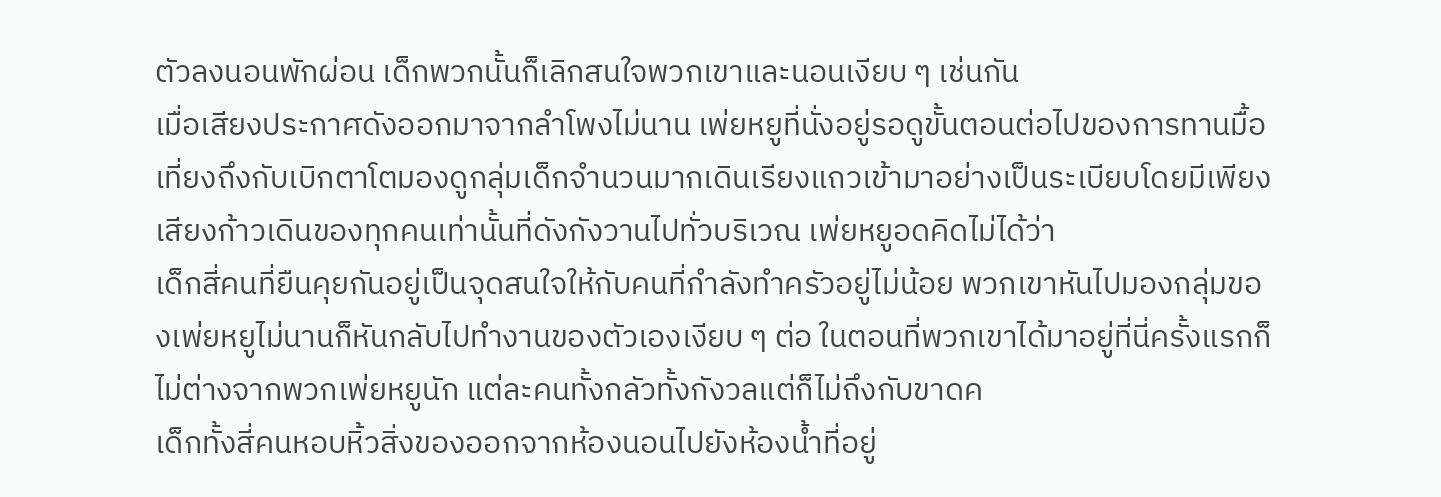ตัวลงนอนพักผ่อน เด็กพวกนั้นก็เลิกสนใจพวกเขาและนอนเงียบ ๆ เช่นกัน
เมื่อเสียงประกาศดังออกมาจากลำโพงไม่นาน เพ่ยหยูที่นั่งอยู่รอดูขั้นตอนต่อไปของการทานมื้อเที่ยงถึงกับเบิกตาโตมองดูกลุ่มเด็กจำนวนมากเดินเรียงแถวเข้ามาอย่างเป็นระเบียบโดยมีเพียงเสียงก้าวเดินของทุกคนเท่านั้นที่ดังกังวานไปทั่วบริเวณ เพ่ยหยูอดคิดไม่ได้ว่า
เด็กสี่คนที่ยืนคุยกันอยู่เป็นจุดสนใจให้กับคนที่กำลังทำครัวอยู่ไม่น้อย พวกเขาหันไปมองกลุ่มของเพ่ยหยูไม่นานก็หันกลับไปทำงานของตัวเองเงียบ ๆ ต่อ ในตอนที่พวกเขาได้มาอยู่ที่นี่ครั้งแรกก็ไม่ต่างจากพวกเพ่ยหยูนัก แต่ละคนทั้งกลัวทั้งกังวลแต่ก็ไม่ถึงกับขาดค
เด็กทั้งสี่คนหอบหิ้วสิ่งของออกจากห้องนอนไปยังห้องน้ำที่อยู่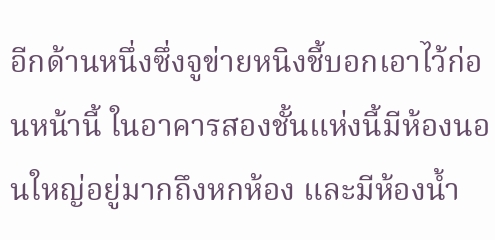อีกด้านหนึ่งซึ่งจูข่ายหนิงชี้บอกเอาไว้ก่อนหน้านี้ ในอาคารสองชั้นแห่งนี้มีห้องนอนใหญ่อยู่มากถึงหกห้อง และมีห้องน้ำ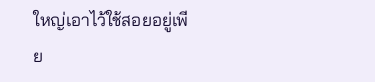ใหญ่เอาไว้ใช้สอยอยู่เพีย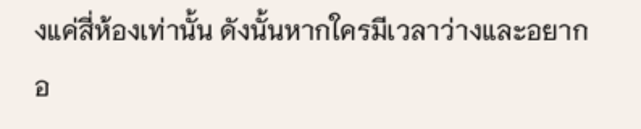งแค่สี่ห้องเท่านั้น ดังนั้นหากใครมีเวลาว่างและอยากอ